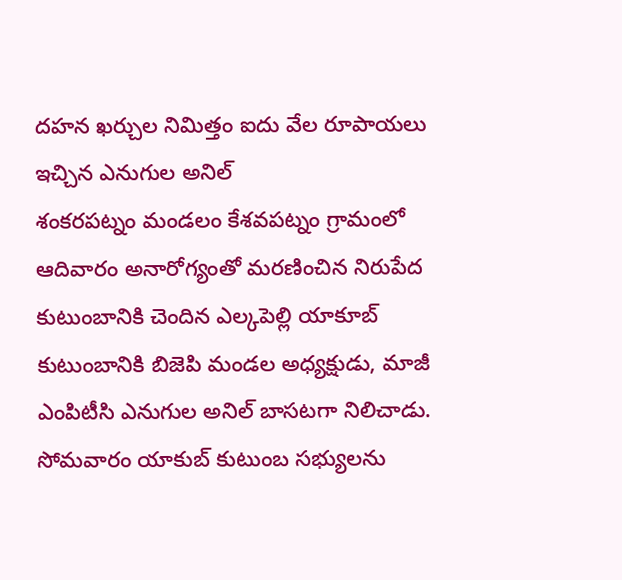దహన ఖర్చుల నిమిత్తం ఐదు వేల రూపాయలు ఇచ్చిన ఎనుగుల అనిల్
శంకరపట్నం మండలం కేశవపట్నం గ్రామంలో ఆదివారం అనారోగ్యంతో మరణించిన నిరుపేద కుటుంబానికి చెందిన ఎల్కపెల్లి యాకూబ్ కుటుంబానికి బిజెపి మండల అధ్యక్షుడు, మాజీ ఎంపిటీసి ఎనుగుల అనిల్ బాసటగా నిలిచాడు. సోమవారం యాకుబ్ కుటుంబ సభ్యులను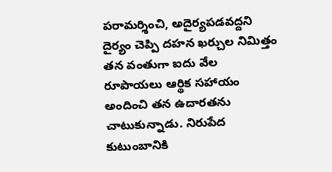పరామర్శించి, అదైర్యపడవద్దని దైర్యం చెప్పి దహన ఖర్చుల నిమిత్తం తన వంతుగా ఐదు వేల రూపాయలు ఆర్థిక సహాయం అందించి తన ఉదారతను చాటుకున్నాడు. నిరుపేద కుటుంబానికి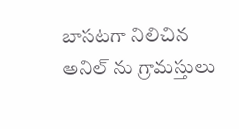బాసటగా నిలిచిన అనిల్ ను గ్రామస్తులు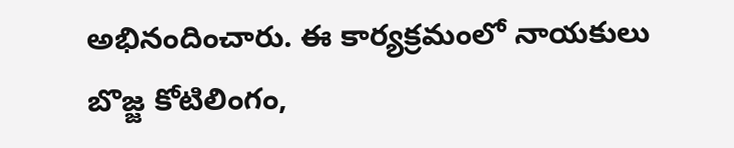అభినందించారు. ఈ కార్యక్రమంలో నాయకులు బొజ్జ కోటిలింగం,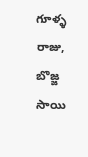గూళ్ళ రాజు, బొజ్జ సాయి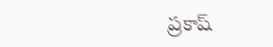ప్రకాష్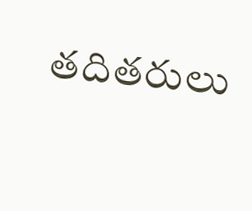తదితరులు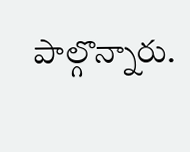పాల్గొన్నారు.